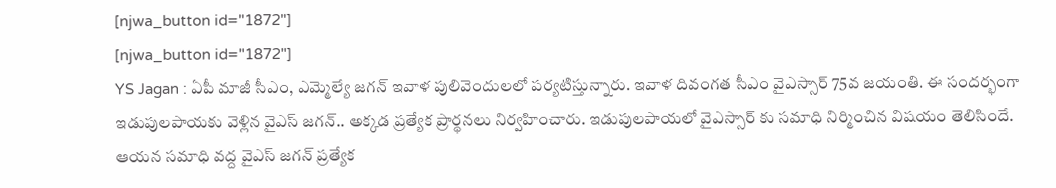[njwa_button id="1872"]
[njwa_button id="1872"]
YS Jagan : ఏపీ మాజీ సీఎం, ఎమ్మెల్యే జగన్ ఇవాళ పులివెందులలో పర్యటిస్తున్నారు. ఇవాళ దివంగత సీఎం వైఎస్సార్ 75వ జయంతి. ఈ సందర్భంగా ఇడుపులపాయకు వెళ్లిన వైఎస్ జగన్.. అక్కడ ప్రత్యేక ప్రార్థనలు నిర్వహించారు. ఇడుపులపాయలో వైఎస్సార్ కు సమాధి నిర్మించిన విషయం తెలిసిందే. ఆయన సమాధి వద్ద వైఎస్ జగన్ ప్రత్యేక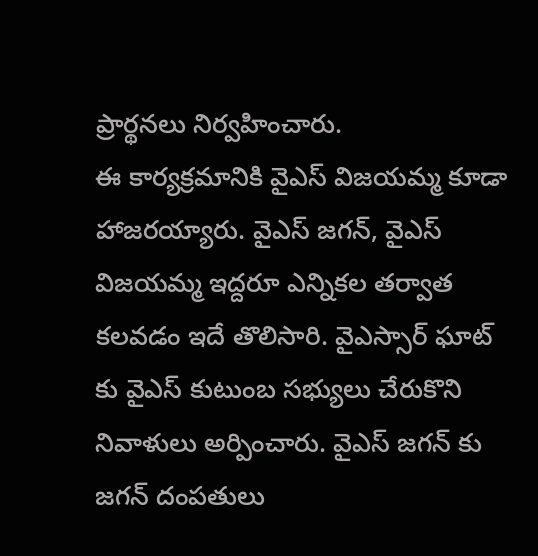ప్రార్థనలు నిర్వహించారు.
ఈ కార్యక్రమానికి వైఎస్ విజయమ్మ కూడా హాజరయ్యారు. వైఎస్ జగన్, వైఎస్ విజయమ్మ ఇద్దరూ ఎన్నికల తర్వాత కలవడం ఇదే తొలిసారి. వైఎస్సార్ ఘాట్ కు వైఎస్ కుటుంబ సభ్యులు చేరుకొని నివాళులు అర్పించారు. వైఎస్ జగన్ కు జగన్ దంపతులు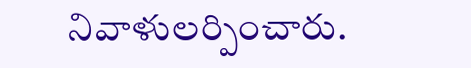నివాళులర్పించారు.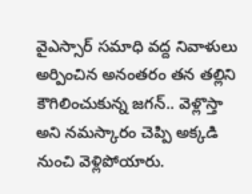వైఎస్సార్ సమాధి వద్ద నివాళులు అర్పించిన అనంతరం తన తల్లిని కౌగిలించుకున్న జగన్.. వెళ్లొస్తా అని నమస్కారం చెప్పి అక్కడి నుంచి వెళ్లిపోయారు.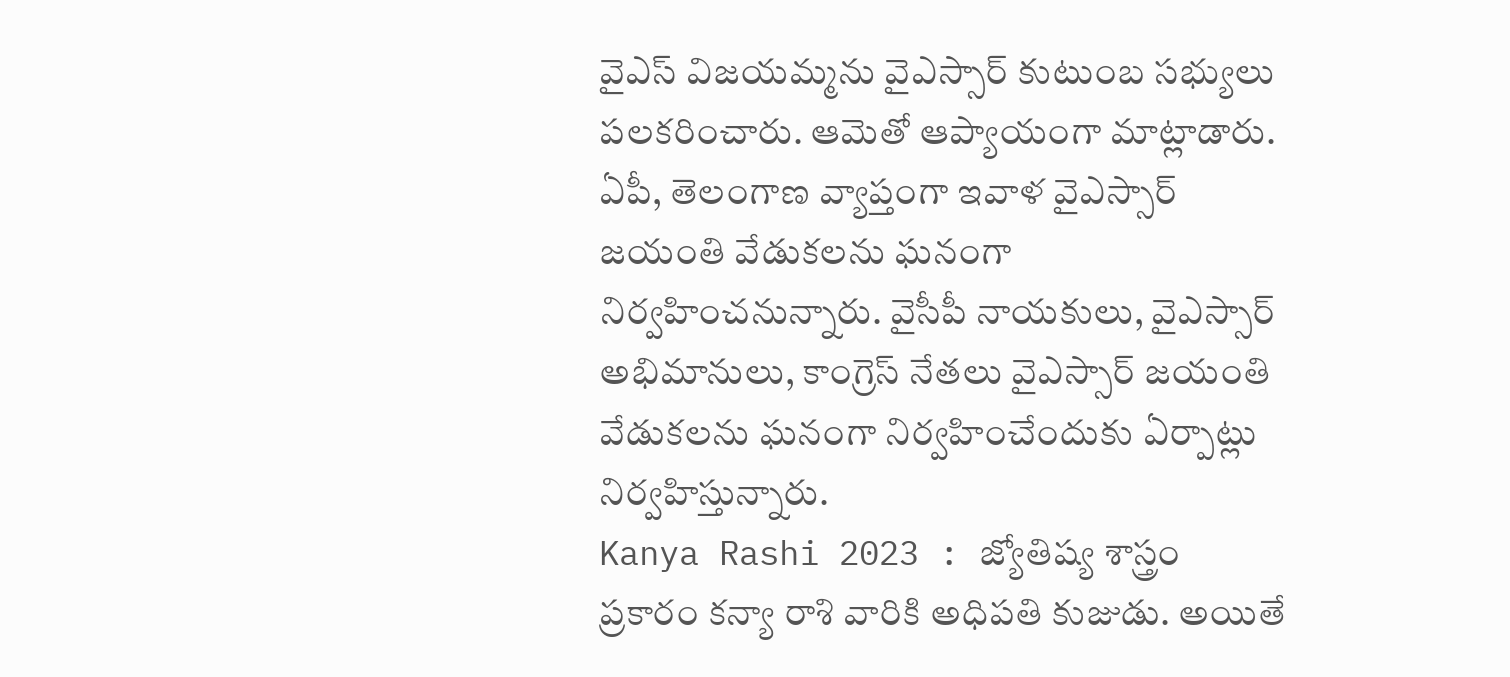వైఎస్ విజయమ్మను వైఎస్సార్ కుటుంబ సభ్యులు పలకరించారు. ఆమెతో ఆప్యాయంగా మాట్లాడారు.
ఏపీ, తెలంగాణ వ్యాప్తంగా ఇవాళ వైఎస్సార్ జయంతి వేడుకలను ఘనంగా నిర్వహించనున్నారు. వైసీపీ నాయకులు, వైఎస్సార్ అభిమానులు, కాంగ్రెస్ నేతలు వైఎస్సార్ జయంతి వేడుకలను ఘనంగా నిర్వహించేందుకు ఏర్పాట్లు నిర్వహిస్తున్నారు.
Kanya Rashi 2023 : జ్యోతిష్య శాస్త్రం ప్రకారం కన్యా రాశి వారికి అధిపతి కుజుడు. అయితే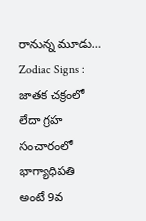రానున్న మూడు…
Zodiac Signs : జాతక చక్రంలో లేదా గ్రహ సంచారంలో భాగ్యాధిపతి అంటే 9వ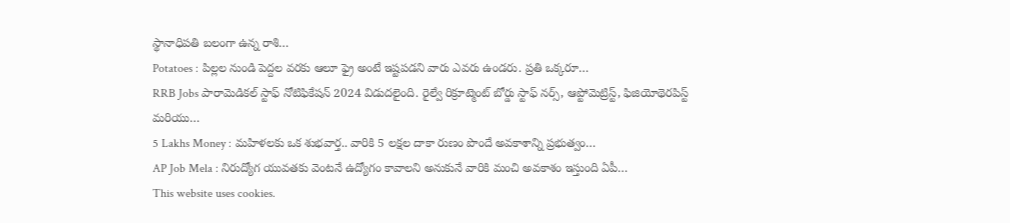స్థానాధిపతి బలంగా ఉన్న రాశి…
Potatoes : పిల్లల నుండి పెద్దల వరకు ఆలూ ఫ్రై అంటే ఇష్టపడని వారు ఎవరు ఉండరు. ప్రతి ఒక్కరూ…
RRB Jobs పారామెడికల్ స్టాఫ్ నోటిఫికేషన్ 2024 విడుదలైంది. రైల్వే రిక్రూట్మెంట్ బోర్డు స్టాఫ్ నర్స్, ఆప్టోమెట్రిస్ట్, ఫిజియోథెరపిస్ట్ మరియు…
5 Lakhs Money : మహిళలకు ఒక శుభవార్త.. వారికి 5 లక్షల దాకా రుణం పొందే అవకాశాన్ని ప్రభుత్వం…
AP Job Mela : నిరుద్యోగ యువతకు వెంటనే ఉద్యోగం కావాలని అనుకునే వారికి మంచి అవకాశం ఇస్తుంది ఏపీ…
This website uses cookies.